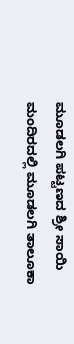ಮೂಡಲಗಿ ಪಟ್ಟಣದ ಶ್ರೀ ಸಾಯಿ ಮಂದಿರದಲ್ಲಿ ಮೂಡಲಗಿ ತಾಲೂಕಾ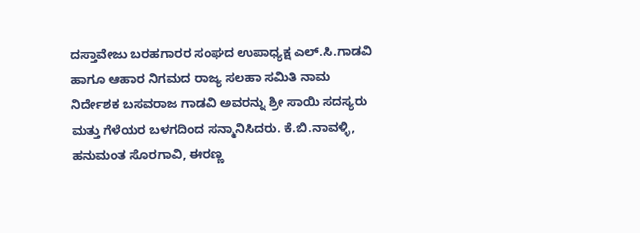ದಸ್ತಾವೇಜು ಬರಹಗಾರರ ಸಂಘದ ಉಪಾಧ್ಯಕ್ಷ ಎಲ್.ಸಿ.ಗಾಡವಿ ಹಾಗೂ ಆಹಾರ ನಿಗಮದ ರಾಜ್ಯ ಸಲಹಾ ಸಮಿತಿ ನಾಮ ನಿರ್ದೇಶಕ ಬಸವರಾಜ ಗಾಡವಿ ಅವರನ್ನು ಶ್ರೀ ಸಾಯಿ ಸದಸ್ಯರು ಮತ್ತು ಗೆಳೆಯರ ಬಳಗದಿಂದ ಸನ್ಮಾನಿಸಿದರು. ಕೆ.ಬಿ.ನಾವಳ್ಳಿ, ಹನುಮಂತ ಸೊರಗಾವಿ, ಈರಣ್ಣ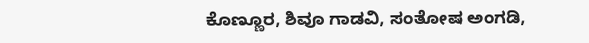ಕೊಣ್ಣೂರ, ಶಿವೂ ಗಾಡವಿ, ಸಂತೋಷ ಅಂಗಡಿ,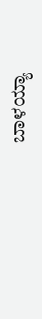ಬಾಳಯ್ಯಾ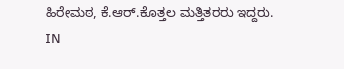ಹಿರೇಮಠ, ಕೆ.ಆರ್.ಕೊತ್ತಲ ಮತ್ತಿತರರು ಇದ್ದರು.
IN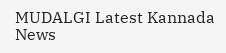MUDALGI Latest Kannada News